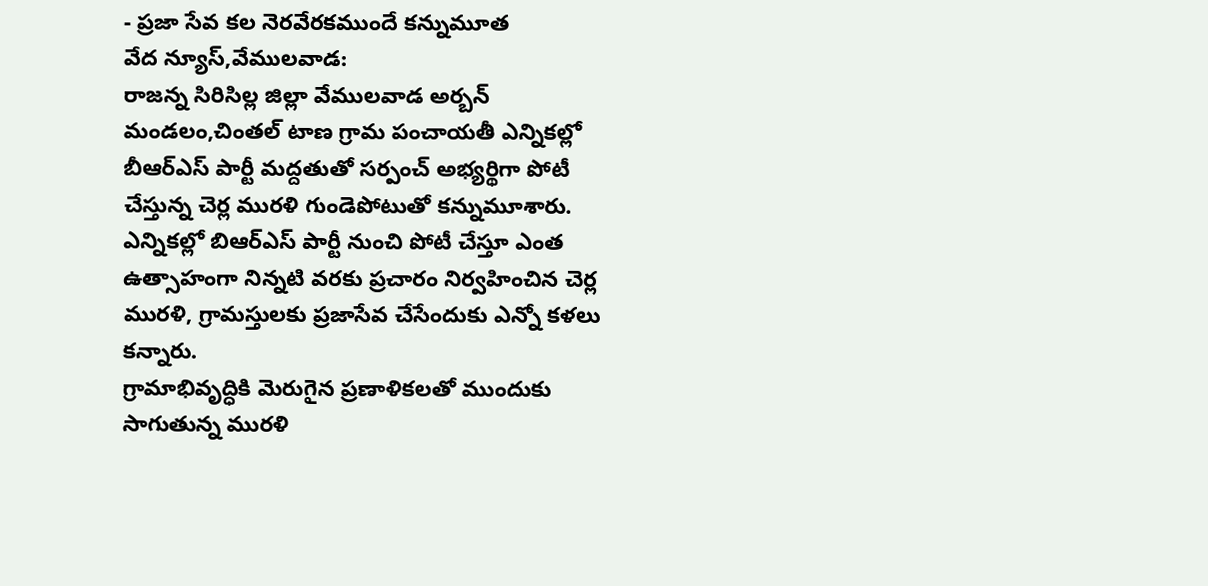- ప్రజా సేవ కల నెరవేరకముందే కన్నుమూత
వేద న్యూస్,వేములవాడ:
రాజన్న సిరిసిల్ల జిల్లా వేములవాడ అర్బన్ మండలం,చింతల్ టాణ గ్రామ పంచాయతీ ఎన్నికల్లో బీఆర్ఎస్ పార్టీ మద్దతుతో సర్పంచ్ అభ్యర్థిగా పోటీ చేస్తున్న చెర్ల మురళి గుండెపోటుతో కన్నుమూశారు.
ఎన్నికల్లో బిఆర్ఎస్ పార్టీ నుంచి పోటీ చేస్తూ ఎంత ఉత్సాహంగా నిన్నటి వరకు ప్రచారం నిర్వహించిన చెర్ల మురళి, గ్రామస్తులకు ప్రజాసేవ చేసేందుకు ఎన్నో కళలు కన్నారు.
గ్రామాభివృద్ధికి మెరుగైన ప్రణాళికలతో ముందుకు సాగుతున్న మురళి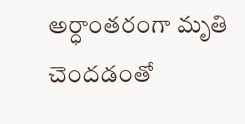అర్ధాంతరంగా మృతి చెందడంతో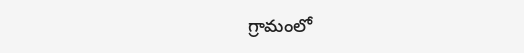గ్రామంలో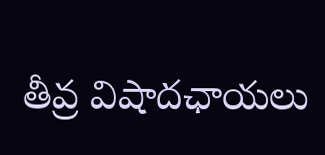తీవ్ర విషాదఛాయలు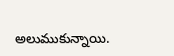అలుముకున్నాయి.